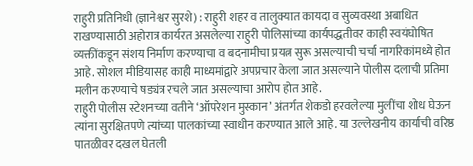राहुरी प्रतिनिधी (ज्ञानेश्वर सुरशे) : राहुरी शहर व तालुक्यात कायदा व सुव्यवस्था अबाधित राखण्यासाठी अहोरात्र कार्यरत असलेल्या राहुरी पोलिसांच्या कार्यपद्धतीवर काही स्वयंघोषित व्यक्तींकडून संशय निर्माण करण्याचा व बदनामीचा प्रयत्न सुरू असल्याची चर्चा नागरिकांमध्ये होत आहे. सोशल मीडियासह काही माध्यमांद्वारे अपप्रचार केला जात असल्याने पोलीस दलाची प्रतिमा मलीन करण्याचे षड्यंत्र रचले जात असल्याचा आरोप होत आहे.
राहुरी पोलीस स्टेशनच्या वतीने ‘ऑपरेशन मुस्कान’ अंतर्गत शेकडो हरवलेल्या मुलींचा शोध घेऊन त्यांना सुरक्षितपणे त्यांच्या पालकांच्या स्वाधीन करण्यात आले आहे. या उल्लेखनीय कार्याची वरिष्ठ पातळीवर दखल घेतली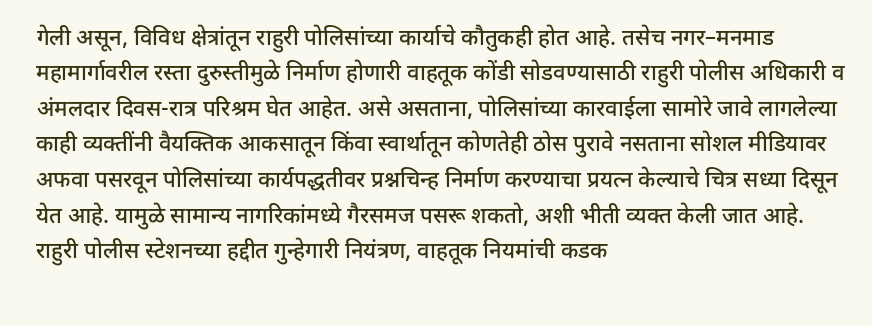गेली असून, विविध क्षेत्रांतून राहुरी पोलिसांच्या कार्याचे कौतुकही होत आहे. तसेच नगर–मनमाड महामार्गावरील रस्ता दुरुस्तीमुळे निर्माण होणारी वाहतूक कोंडी सोडवण्यासाठी राहुरी पोलीस अधिकारी व अंमलदार दिवस-रात्र परिश्रम घेत आहेत. असे असताना, पोलिसांच्या कारवाईला सामोरे जावे लागलेल्या काही व्यक्तींनी वैयक्तिक आकसातून किंवा स्वार्थातून कोणतेही ठोस पुरावे नसताना सोशल मीडियावर अफवा पसरवून पोलिसांच्या कार्यपद्धतीवर प्रश्नचिन्ह निर्माण करण्याचा प्रयत्न केल्याचे चित्र सध्या दिसून येत आहे. यामुळे सामान्य नागरिकांमध्ये गैरसमज पसरू शकतो, अशी भीती व्यक्त केली जात आहे.
राहुरी पोलीस स्टेशनच्या हद्दीत गुन्हेगारी नियंत्रण, वाहतूक नियमांची कडक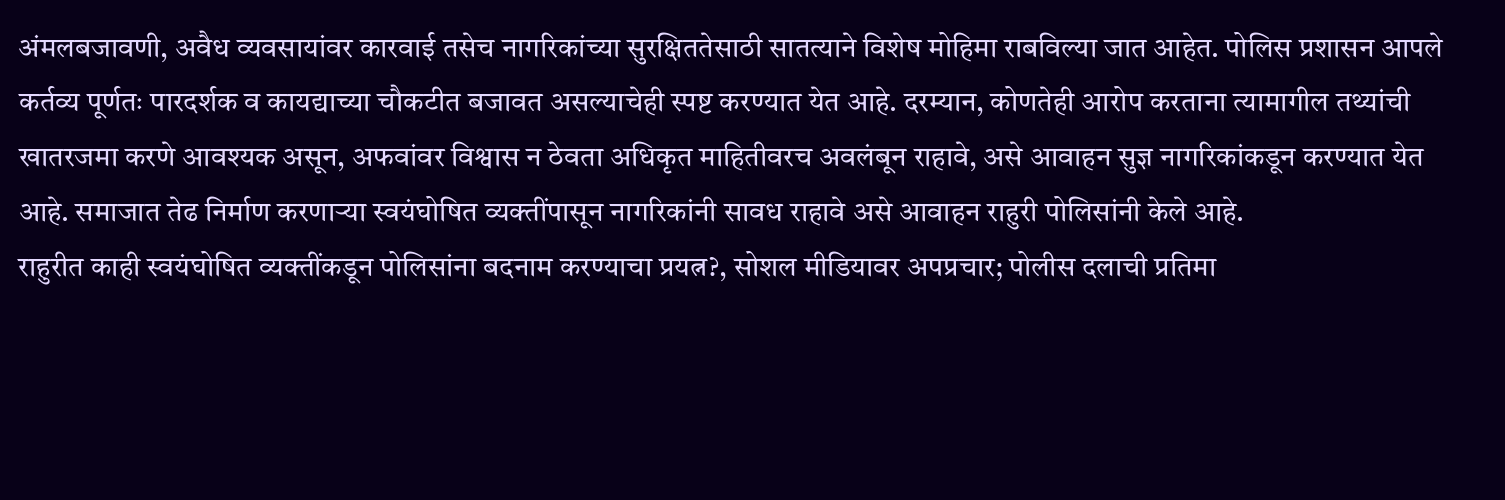अंमलबजावणी, अवैध व्यवसायांवर कारवाई तसेच नागरिकांच्या सुरक्षिततेसाठी सातत्याने विशेष मोहिमा राबविल्या जात आहेत. पोलिस प्रशासन आपले कर्तव्य पूर्णतः पारदर्शक व कायद्याच्या चौकटीत बजावत असल्याचेही स्पष्ट करण्यात येत आहे. दरम्यान, कोणतेही आरोप करताना त्यामागील तथ्यांची खातरजमा करणे आवश्यक असून, अफवांवर विश्वास न ठेवता अधिकृत माहितीवरच अवलंबून राहावे, असे आवाहन सुज्ञ नागरिकांकडून करण्यात येत आहे. समाजात तेढ निर्माण करणाऱ्या स्वयंघोषित व्यक्तींपासून नागरिकांनी सावध राहावे असे आवाहन राहुरी पोलिसांनी केले आहे.
राहुरीत काही स्वयंघोषित व्यक्तींकडून पोलिसांना बदनाम करण्याचा प्रयत्न?, सोशल मीडियावर अपप्रचार; पोलीस दलाची प्रतिमा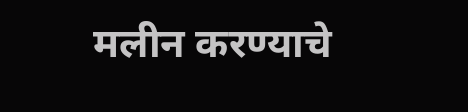मलीन करण्याचे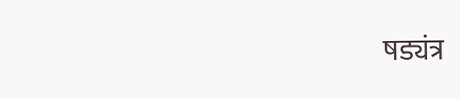षड्यंत्र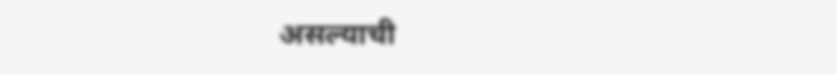असल्याची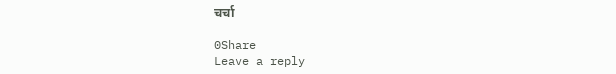चर्चा

0Share
Leave a reply